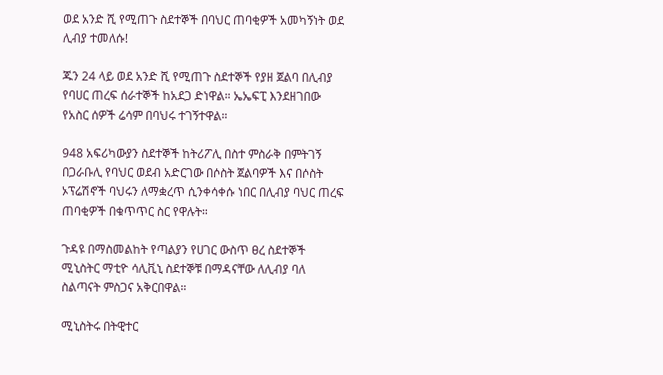ወደ አንድ ሺ የሚጠጉ ስደተኞች በባህር ጠባቂዎች አመካኝነት ወደ ሊብያ ተመለሱ!

ጁን 24 ላይ ወደ አንድ ሺ የሚጠጉ ስደተኞች የያዘ ጀልባ በሊብያ የባሀር ጠረፍ ሰራተኞች ከአደጋ ድነዋል። ኤኤፍፒ እንደዘገበው የአስር ሰዎች ሬሳም በባህሩ ተገኝተዋል።

948 አፍሪካውያን ስደተኞች ከትሪፖሊ በስተ ምስራቅ በምትገኝ በጋራቡሊ የባህር ወደብ አድርገው በሶስት ጀልባዎች እና በሶስት ኦፕሬሽኖች ባህሩን ለማቋረጥ ሲንቀሳቀሱ ነበር በሊብያ ባህር ጠረፍ ጠባቂዎች በቁጥጥር ስር የዋሉት።

ጉዳዩ በማስመልከት የጣልያን የሀገር ውስጥ ፀረ ስደተኞች ሚኒስትር ማቲዮ ሳሊቪኒ ስደተኞቹ በማዳናቸው ለሊብያ ባለ ስልጣናት ምስጋና አቅርበዋል።

ሚኒስትሩ በትዊተር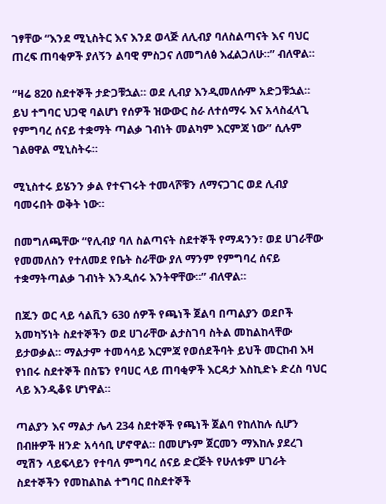ገፃቸው “እንደ ሚኒስትር እና እንደ ወላጅ ለሊብያ ባለስልጣናት እና ባህር ጠረፍ ጠባቂዎች ያለኝን ልባዊ ምስጋና ለመግለፅ እፈልጋለሁ።” ብለዋል።

“ዛሬ 820 ስደተኞች ታድጋቹኋል። ወደ ሊብያ እንዲመለሱም አድጋቹኋል። ይህ ተግባር ህጋዊ ባልሆነ የሰዎች ዝውውር ስራ ለተሰማሩ እና አላስፈላጊ የምግባረ ሰናይ ተቋማት ጣልቃ ገብነት መልካም እርምጃ ነው” ሲሉም ገልፀዋል ሚኒስትሩ።

ሚኒስተሩ ይሄንን ቃል የተናገሩት ተመላሾቹን ለማናጋገር ወደ ሊብያ ባመሩበት ወቅት ነው።

በመግለጫቸው “የሊብያ ባለ ስልጣናት ስደተኞች የማዳንን፣ ወደ ሀገራቸው የመመለስን የተለመደ የቤት ስራቸው ያለ ማንም የምግባረ ሰናይ ተቋማትጣልቃ ገብነት እንዲሰሩ እንትዋቸው።” ብለዋል።

በጁን ወር ላይ ሳልቪን 630 ሰዎች የጫነች ጀልባ በጣልያን ወደቦች አመካኝነት ስደተኞችን ወደ ሀገራቸው ልታስገባ ስትል መከልከላቸው ይታወቃል። ማልታም ተመሳሳይ እርምጃ የወሰደችባት ይህች መርከብ እዛ የነበሩ ስደተኞች በስፔን የባሀር ላይ ጠባቂዎች እርዳታ እስኪድኑ ድረስ ባህር ላይ እንዲቆዩ ሆነዋል።

ጣልያን እና ማልታ ሌላ 234 ስደተኞች የጫነች ጀልባ የከለከሉ ሲሆን በብዙዎች ዘንድ አሳሳቢ ሆኖዋል። በመሆኑም ጀርመን ማእከሉ ያደረገ ሚሽን ላይፍላይን የተባለ ምግባረ ሰናይ ድርጅት የሁለቱም ሀገራት ስደተኞችን የመከልከል ተግባር በስደተኞች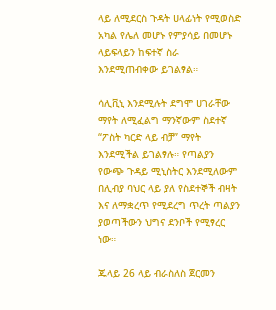ላይ ለሚደርስ ጉዳት ሀላፊነት የሚወስድ አካል የሌለ መሆኑ የምያሳይ በመሆኑ ላይፍላይን ከፍተኛ ስራ እንደሚጠብቀው ይገልፃል።

ሳሊቪኒ እንደሚሉት ደግሞ ሀገራቸው ማየት ለሚፈልግ ማንኛውም ስደተኛ “ፖስት ካርድ ላይ ብቻ” ማየት እንደሚችል ይገልፃሉ። የጣልያን የውጭ ጉዳይ ሚኒስትር እንደሚለውም በሊብያ ባህር ላይ ያለ የስደተኞች ብዛት እና ለማቋረጥ የሚደረግ ጥረት ጣልያን ያወጣችውን ህግና ደንቦች የሚፃረር ነው።

ጁላይ 26 ላይ ብራስለስ ጀርመን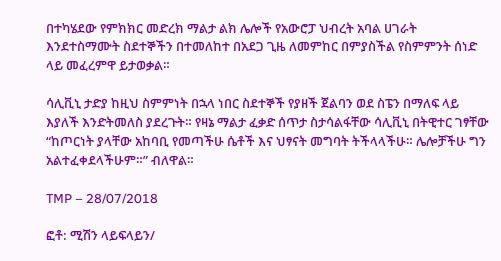በተካሄደው የምክክር መድረክ ማልታ ልክ ሌሎች የአውሮፓ ህብረት አባል ሀገራት እንደተስማሙት ስደተኞችን በተመለከተ በአደጋ ጊዜ ለመምከር በምያስችል የስምምንት ሰነድ ላይ መፈረምዋ ይታወቃል።

ሳሊቪኒ ታድያ ከዚህ ስምምነት በኋላ ነበር ስደተኞች የያዘች ጀልባን ወደ ስፔን በማለፍ ላይ እያለች እንድትመለስ ያደረጉት። የዛኔ ማልታ ፈቃድ ሰጥታ ስታሳልፋቸው ሳሊቪኒ በትዊተር ገፃቸው “ከጦርነት ያላቸው አከባቢ የመጣችሁ ሴቶች እና ህፃናት መግባት ትችላላችሁ። ሌሎቻችሁ ግን አልተፈቀደላችሁም።” ብለዋል።

TMP – 28/07/2018

ፎቶ: ሚሽን ላይፍላይን/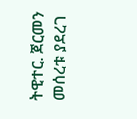ትዊተር. ጀርመን መሰረቱ ያደረገ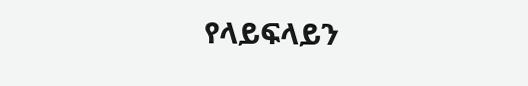የላይፍላይን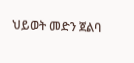ህይወት መድን ጀልባ